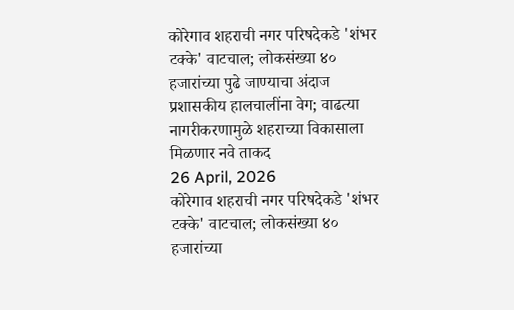कोरेगाव शहराची नगर परिषदेकडे 'शंभर टक्के' वाटचाल; लोकसंख्या ४० हजारांच्या पुढे जाण्याचा अंदाज
प्रशासकीय हालचालींना वेग; वाढत्या नागरीकरणामुळे शहराच्या विकासाला मिळणार नवे ताकद
26 April, 2026
कोरेगाव शहराची नगर परिषदेकडे 'शंभर टक्के' वाटचाल; लोकसंख्या ४० हजारांच्या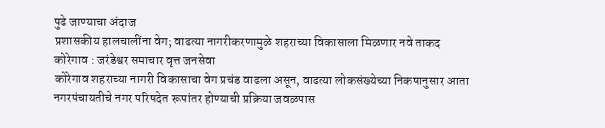पुढे जाण्याचा अंदाज
प्रशासकीय हालचालींना वेग; वाढत्या नागरीकरणामुळे शहराच्या विकासाला मिळणार नवे ताकद
कोरेगाव : जरंडेश्वर समाचार वृत्त जनसेवा
कोरेगाव शहराच्या नागरी विकासाचा वेग प्रचंड वाढला असून, वाढत्या लोकसंख्येच्या निकषानुसार आता नगरपंचायतीचे नगर परिषदेत रूपांतर होण्याची प्रक्रिया जवळपास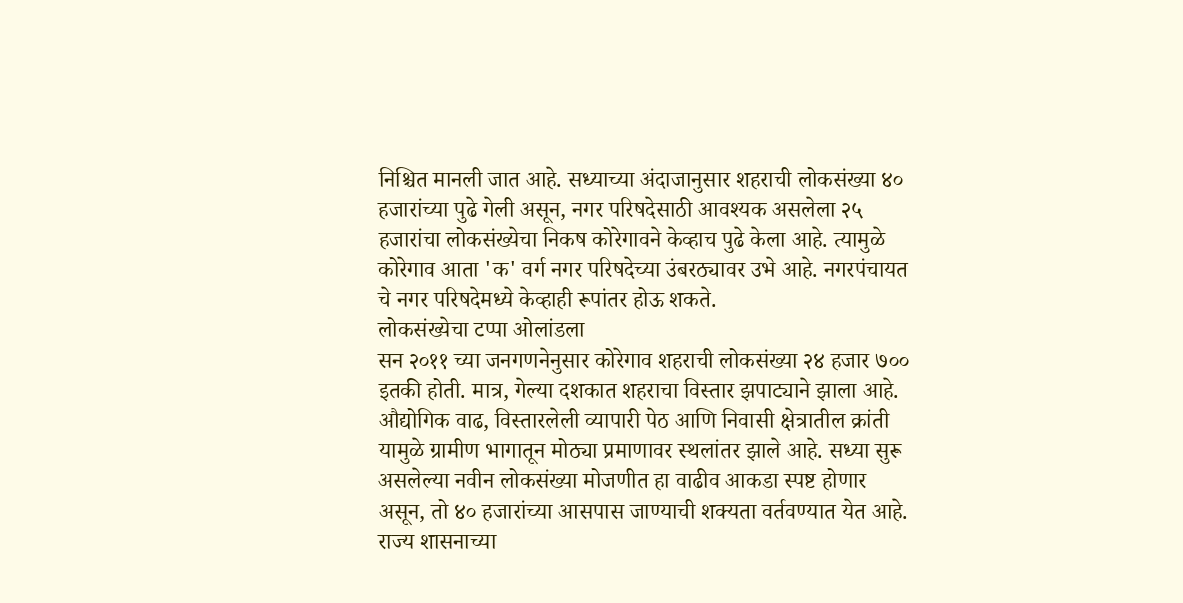निश्चित मानली जात आहे. सध्याच्या अंदाजानुसार शहराची लोकसंख्या ४० हजारांच्या पुढे गेली असून, नगर परिषदेसाठी आवश्यक असलेला २५ हजारांचा लोकसंख्येचा निकष कोरेगावने केव्हाच पुढे केला आहे. त्यामुळे कोरेगाव आता 'क' वर्ग नगर परिषदेच्या उंबरठ्यावर उभे आहे. नगरपंचायत चे नगर परिषदेमध्ये केव्हाही रूपांतर होऊ शकते.
लोकसंख्येचा टप्पा ओलांडला
सन २०११ च्या जनगणनेनुसार कोरेगाव शहराची लोकसंख्या २४ हजार ७०० इतकी होती. मात्र, गेल्या दशकात शहराचा विस्तार झपाट्याने झाला आहे. औद्योगिक वाढ, विस्तारलेली व्यापारी पेठ आणि निवासी क्षेत्रातील क्रांती यामुळे ग्रामीण भागातून मोठ्या प्रमाणावर स्थलांतर झाले आहे. सध्या सुरू असलेल्या नवीन लोकसंख्या मोजणीत हा वाढीव आकडा स्पष्ट होणार असून, तो ४० हजारांच्या आसपास जाण्याची शक्यता वर्तवण्यात येत आहे. राज्य शासनाच्या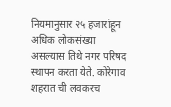नियमानुसार २५ हजारांहून अधिक लोकसंख्या असल्यास तिथे नगर परिषद स्थापन करता येते. कोरेगाव शहरात ची लवकरच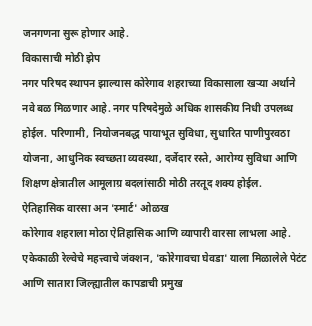जनगणना सुरू होणार आहे.
विकासाची मोठी झेप
नगर परिषद स्थापन झाल्यास कोरेगाव शहराच्या विकासाला खऱ्या अर्थाने नवे बळ मिळणार आहे. नगर परिषदेमुळे अधिक शासकीय निधी उपलब्ध होईल. परिणामी, नियोजनबद्ध पायाभूत सुविधा, सुधारित पाणीपुरवठा योजना, आधुनिक स्वच्छता व्यवस्था, दर्जेदार रस्ते, आरोग्य सुविधा आणि शिक्षण क्षेत्रातील आमूलाग्र बदलांसाठी मोठी तरतूद शक्य होईल.
ऐतिहासिक वारसा अन 'स्मार्ट' ओळख
कोरेगाव शहराला मोठा ऐतिहासिक आणि व्यापारी वारसा लाभला आहे. एकेकाळी रेल्वेचे महत्त्वाचे जंक्शन, 'कोरेगावचा घेवडा' याला मिळालेले पेटंट आणि सातारा जिल्ह्यातील कापडाची प्रमुख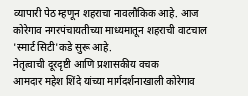व्यापारी पेठ म्हणून शहराचा नावलौकिक आहे. आज कोरेगाव नगरपंचायतीच्या माध्यमातून शहराची वाटचाल 'स्मार्ट सिटी'कडे सुरू आहे.
नेतृत्वाची दूरदृष्टी आणि प्रशासकीय वचक
आमदार महेश शिंदे यांच्या मार्गदर्शनाखाली कोरेगाव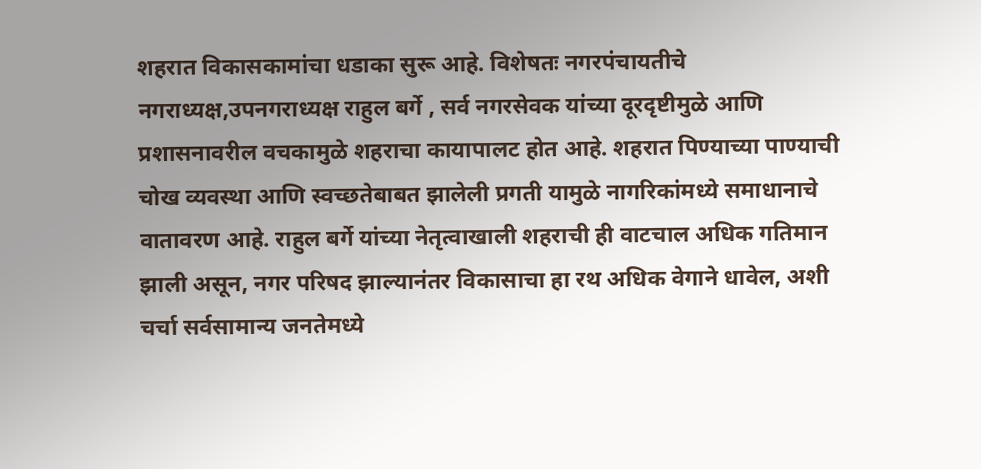शहरात विकासकामांचा धडाका सुरू आहे. विशेषतः नगरपंचायतीचे नगराध्यक्ष,उपनगराध्यक्ष राहुल बर्गे , सर्व नगरसेवक यांच्या दूरदृष्टीमुळे आणि प्रशासनावरील वचकामुळे शहराचा कायापालट होत आहे. शहरात पिण्याच्या पाण्याची चोख व्यवस्था आणि स्वच्छतेबाबत झालेली प्रगती यामुळे नागरिकांमध्ये समाधानाचे वातावरण आहे. राहुल बर्गे यांच्या नेतृत्वाखाली शहराची ही वाटचाल अधिक गतिमान झाली असून, नगर परिषद झाल्यानंतर विकासाचा हा रथ अधिक वेगाने धावेल, अशी चर्चा सर्वसामान्य जनतेमध्ये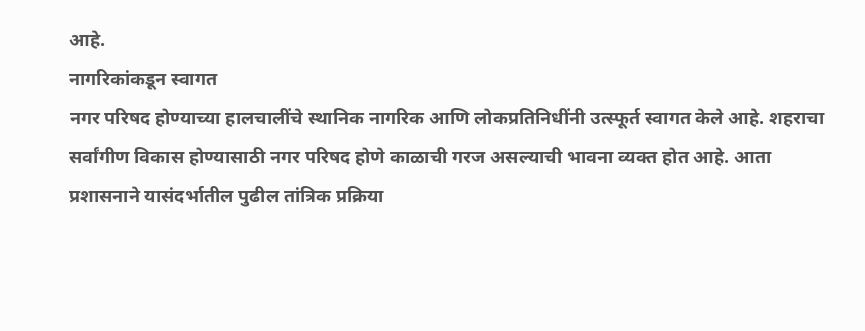आहे.
नागरिकांकडून स्वागत
नगर परिषद होण्याच्या हालचालींचे स्थानिक नागरिक आणि लोकप्रतिनिधींनी उत्स्फूर्त स्वागत केले आहे. शहराचा सर्वांगीण विकास होण्यासाठी नगर परिषद होणे काळाची गरज असल्याची भावना व्यक्त होत आहे. आता प्रशासनाने यासंदर्भातील पुढील तांत्रिक प्रक्रिया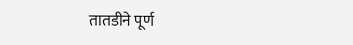तातडीने पूर्ण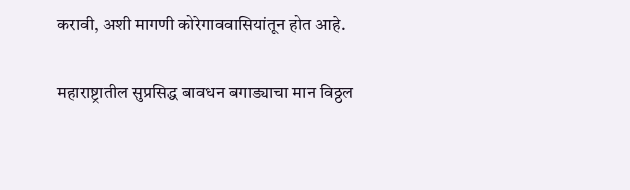करावी, अशी मागणी कोरेगाववासियांतून होत आहे.

महाराष्ट्रातील सुप्रसिद्ध बावधन बगाड्याचा मान विठ्ठल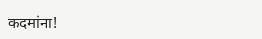कदमांना!